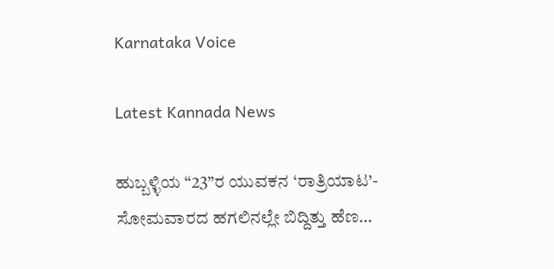Karnataka Voice

Latest Kannada News

ಹುಬ್ಬಳ್ಳಿಯ “23”ರ ಯುವಕನ ‘ರಾತ್ರಿಯಾಟ’- ಸೋಮವಾರದ ಹಗಲಿನಲ್ಲೇ ಬಿದ್ದಿತ್ತು ಹೆಣ…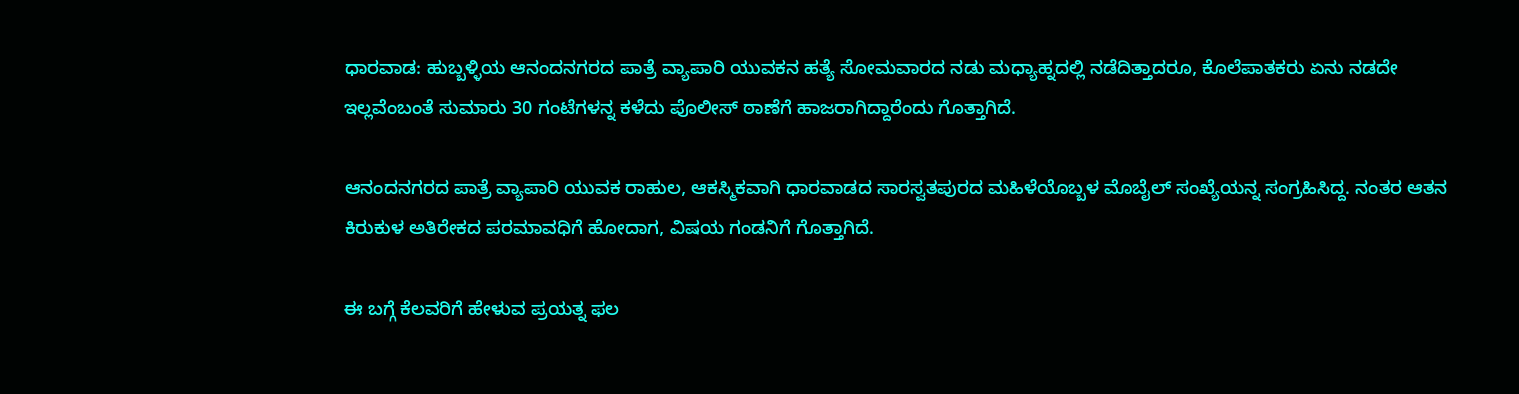ಧಾರವಾಡ: ಹುಬ್ಬಳ್ಳಿಯ ಆನಂದನಗರದ ಪಾತ್ರೆ ವ್ಯಾಪಾರಿ ಯುವಕನ ಹತ್ಯೆ ಸೋಮವಾರದ ನಡು ಮಧ್ಯಾಹ್ನದಲ್ಲಿ ನಡೆದಿತ್ತಾದರೂ, ಕೊಲೆಪಾತಕರು ಏನು ನಡದೇ ಇಲ್ಲವೆಂಬಂತೆ ಸುಮಾರು 30 ಗಂಟೆಗಳನ್ನ ಕಳೆದು ಪೊಲೀಸ್ ಠಾಣೆಗೆ ಹಾಜರಾಗಿದ್ದಾರೆಂದು ಗೊತ್ತಾಗಿದೆ.

ಆನಂದನಗರದ ಪಾತ್ರೆ ವ್ಯಾಪಾರಿ ಯುವಕ ರಾಹುಲ, ಆಕಸ್ಮಿಕವಾಗಿ ಧಾರವಾಡದ ಸಾರಸ್ವತಪುರದ ಮಹಿಳೆಯೊಬ್ಬಳ ಮೊಬೈಲ್ ಸಂಖ್ಯೆಯನ್ನ ಸಂಗ್ರಹಿಸಿದ್ದ. ನಂತರ ಆತನ ಕಿರುಕುಳ ಅತಿರೇಕದ ಪರಮಾವಧಿಗೆ ಹೋದಾಗ, ವಿಷಯ ಗಂಡನಿಗೆ ಗೊತ್ತಾಗಿದೆ.

ಈ ಬಗ್ಗೆ ಕೆಲವರಿಗೆ ಹೇಳುವ ಪ್ರಯತ್ನ ಫಲ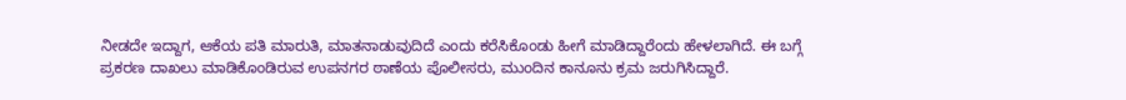ನೀಡದೇ ಇದ್ದಾಗ, ಆಕೆಯ ಪತಿ ಮಾರುತಿ, ಮಾತನಾಡುವುದಿದೆ ಎಂದು ಕರೆಸಿಕೊಂಡು ಹೀಗೆ ಮಾಡಿದ್ದಾರೆಂದು ಹೇಳಲಾಗಿದೆ. ಈ ಬಗ್ಗೆ ಪ್ರಕರಣ ದಾಖಲು ಮಾಡಿಕೊಂಡಿರುವ ಉಪನಗರ ಠಾಣೆಯ ಪೊಲೀಸರು, ಮುಂದಿನ ಕಾನೂನು ಕ್ರಮ ಜರುಗಿಸಿದ್ದಾರೆ.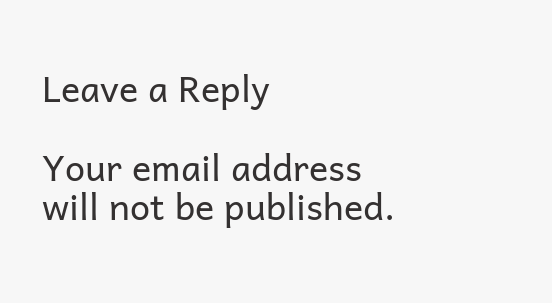Leave a Reply

Your email address will not be published.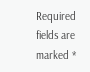Required fields are marked *